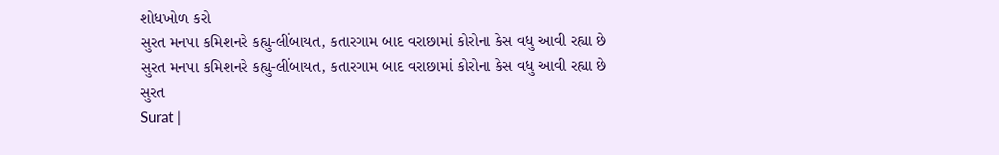શોધખોળ કરો
સુરત મનપા કમિશનરે કહ્યુ-લીંબાયત, કતારગામ બાદ વરાછામાં કોરોના કેસ વધુ આવી રહ્યા છે
સુરત મનપા કમિશનરે કહ્યુ-લીંબાયત, કતારગામ બાદ વરાછામાં કોરોના કેસ વધુ આવી રહ્યા છે
સુરત
Surat |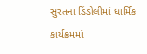સુરતના ડિંડોલીમાં ધાર્મિક કાર્યક્રમમાં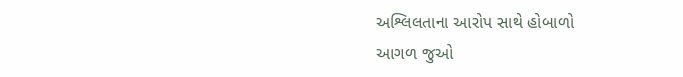અશ્લિલતાના આરોપ સાથે હોબાળો
આગળ જુઓ